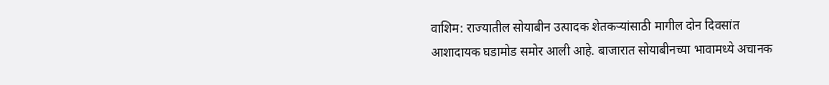वाशिम: राज्यातील सोयाबीन उत्पादक शेतकऱ्यांसाठी मागील दोन दिवसांत आशादायक घडामोड समोर आली आहे. बाजारात सोयाबीनच्या भावामध्ये अचानक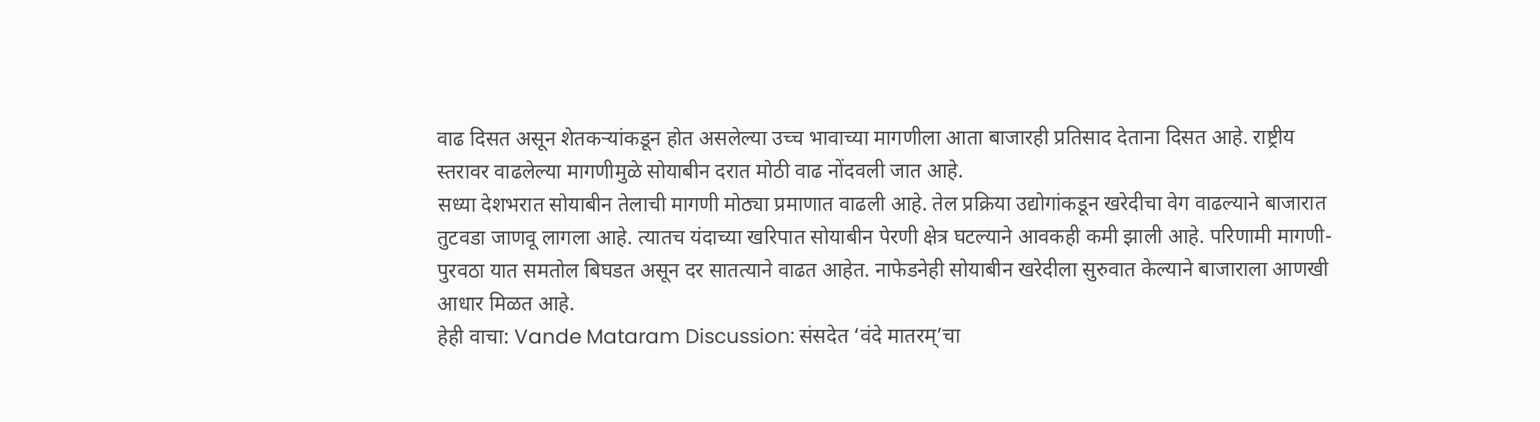वाढ दिसत असून शेतकऱ्यांकडून होत असलेल्या उच्च भावाच्या मागणीला आता बाजारही प्रतिसाद देताना दिसत आहे. राष्ट्रीय स्तरावर वाढलेल्या मागणीमुळे सोयाबीन दरात मोठी वाढ नोंदवली जात आहे.
सध्या देशभरात सोयाबीन तेलाची मागणी मोठ्या प्रमाणात वाढली आहे. तेल प्रक्रिया उद्योगांकडून खरेदीचा वेग वाढल्याने बाजारात तुटवडा जाणवू लागला आहे. त्यातच यंदाच्या खरिपात सोयाबीन पेरणी क्षेत्र घटल्याने आवकही कमी झाली आहे. परिणामी मागणी-पुरवठा यात समतोल बिघडत असून दर सातत्याने वाढत आहेत. नाफेडनेही सोयाबीन खरेदीला सुरुवात केल्याने बाजाराला आणखी आधार मिळत आहे.
हेही वाचा: Vande Mataram Discussion: संसदेत ‘वंदे मातरम्’चा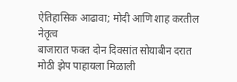ऐतिहासिक आढावा; मोदी आणि शाह करतील नेतृत्व
बाजारात फक्त दोन दिवसांत सोयाबीन दरात मोठी झेप पाहायला मिळाली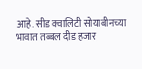आहे. सीड क्वालिटी सोयाबीनच्या भावात तब्बल दीड हजार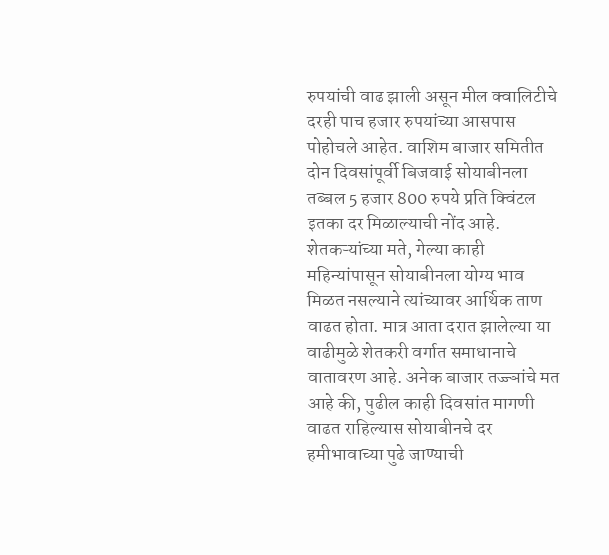रुपयांची वाढ झाली असून मील क्वालिटीचे दरही पाच हजार रुपयांच्या आसपास पोहोचले आहेत. वाशिम बाजार समितीत दोन दिवसांपूर्वी बिजवाई सोयाबीनला तब्बल 5 हजार 800 रुपये प्रति क्विंटल इतका दर मिळाल्याची नोंद आहे.
शेतकऱ्यांच्या मते, गेल्या काही महिन्यांपासून सोयाबीनला योग्य भाव मिळत नसल्याने त्यांच्यावर आर्थिक ताण वाढत होता. मात्र आता दरात झालेल्या या वाढीमुळे शेतकरी वर्गात समाधानाचे वातावरण आहे. अनेक बाजार तज्ज्ञांचे मत आहे की, पुढील काही दिवसांत मागणी वाढत राहिल्यास सोयाबीनचे दर हमीभावाच्या पुढे जाण्याची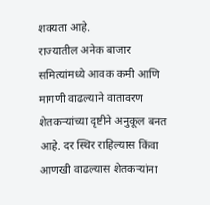शक्यता आहे.
राज्यातील अनेक बाजार समित्यांमध्ये आवक कमी आणि मागणी वाढल्याने वातावरण शेतकऱ्यांच्या दृष्टीने अनुकूल बनत आहे. दर स्थिर राहिल्यास किंवा आणखी वाढल्यास शेतकऱ्यांना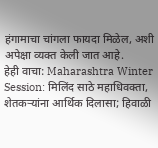हंगामाचा चांगला फायदा मिळेल, अशी अपेक्षा व्यक्त केली जात आहे.
हेही वाचा: Maharashtra Winter Session: मिलिंद साठे महाधिवक्ता, शेतकऱ्यांना आर्थिक दिलासा; हिवाळी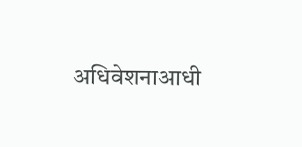अधिवेशनाआधी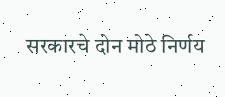सरकारचे दोन मोठे निर्णय